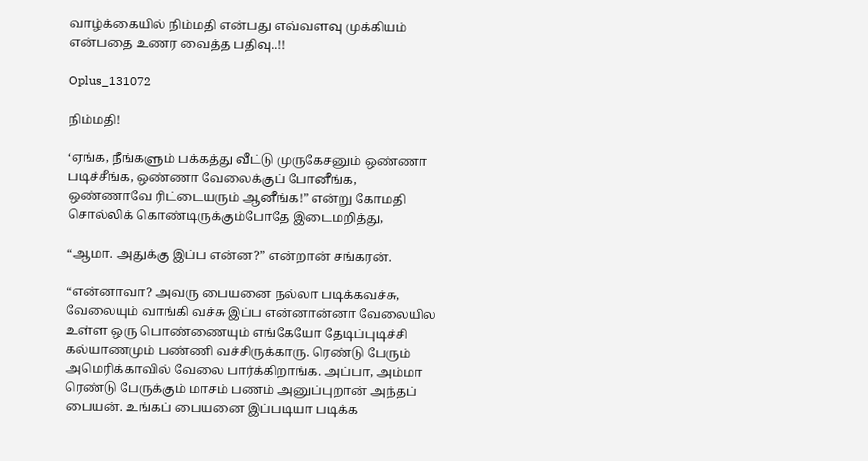வாழ்க்கையில் நிம்மதி என்பது எவ்வளவு முக்கியம் என்பதை உணர வைத்த பதிவு..!!

Oplus_131072

நிம்மதி!

‘ஏங்க, நீங்களும் பக்கத்து வீட்டு முருகேசனும் ஒண்ணா படிச்சீங்க, ஒண்ணா வேலைக்குப் போனீங்க, ஒண்ணாவே ரிட்டையரும் ஆனீங்க!” என்று கோமதி சொல்லிக் கொண்டிருக்கும்போதே இடைமறித்து,

“ஆமா. அதுக்கு இப்ப என்ன?” என்றான் சங்கரன்.

“என்னாவா? அவரு பையனை நல்லா படிக்கவச்சு, வேலையும் வாங்கி வச்சு இப்ப என்னான்னா வேலையில உள்ள ஒரு பொண்ணையும் எங்கேயோ தேடிப்புடிச்சி கல்யாணமும் பண்ணி வச்சிருக்காரு. ரெண்டு பேரும் அமெரிக்காவில் வேலை பார்க்கிறாங்க. அப்பா, அம்மா ரெண்டு பேருக்கும் மாசம் பணம் அனுப்புறான் அந்தப் பையன். உங்கப் பையனை இப்படியா படிக்க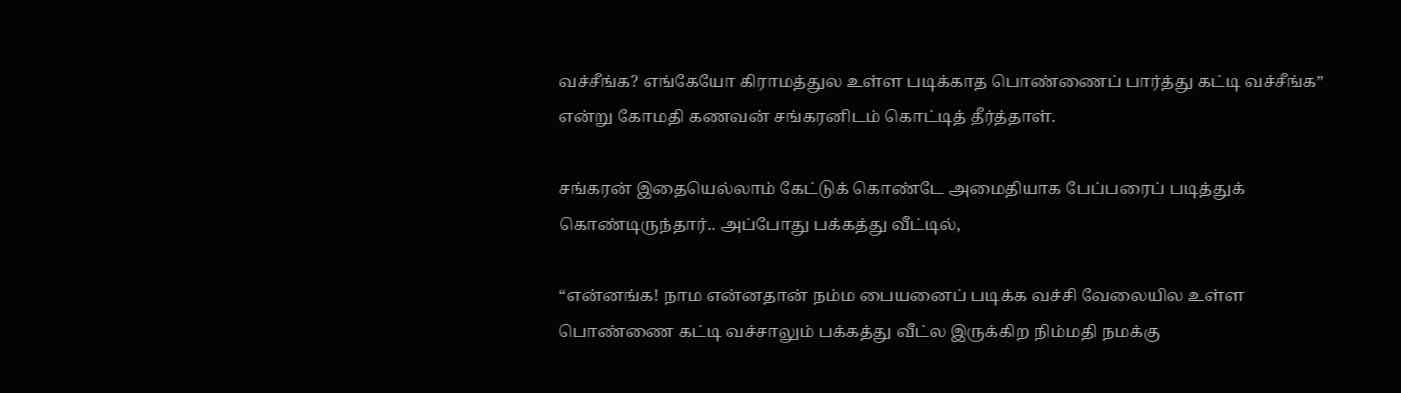வச்சீங்க? எங்கேயோ கிராமத்துல உள்ள படிக்காத பொண்ணைப் பார்த்து கட்டி வச்சீங்க” என்று கோமதி கணவன் சங்கரனிடம் கொட்டித் தீர்த்தாள்.

சங்கரன் இதையெல்லாம் கேட்டுக் கொண்டே அமைதியாக பேப்பரைப் படித்துக் கொண்டிருந்தார்.. அப்போது பக்கத்து வீட்டில்,

“என்னங்க! நாம என்னதான் நம்ம பையனைப் படிக்க வச்சி வேலையில உள்ள பொண்ணை கட்டி வச்சாலும் பக்கத்து வீட்ல இருக்கிற நிம்மதி நமக்கு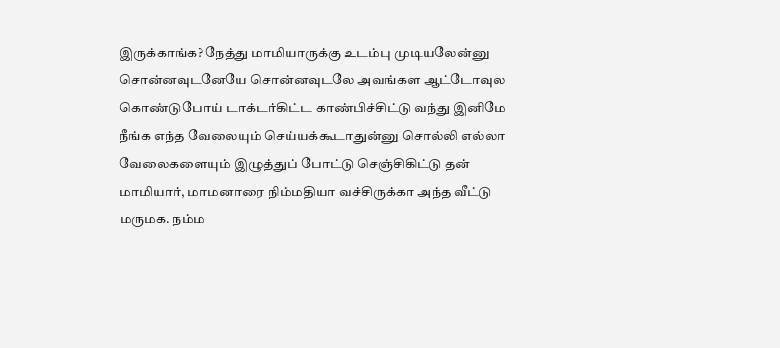இருக்காங்க? நேத்து மாமியாருக்கு உடம்பு முடியலேன்னு சொன்னவுடனேயே சொன்னவுடலே அவங்கள ஆட்டோவுல கொண்டுபோய் டாக்டர்கிட்ட காண்பிச்சிட்டு வந்து இனிமே நீங்க எந்த வேலையும் செய்யக்கூடாதுன்னு சொல்லி எல்லா வேலைகளையும் இழுத்துப் போட்டு செஞ்சிகிட்டு தன் மாமியார், மாமனாரை நிம்மதியா வச்சிருக்கா அந்த வீட்டு மருமக. நம்ம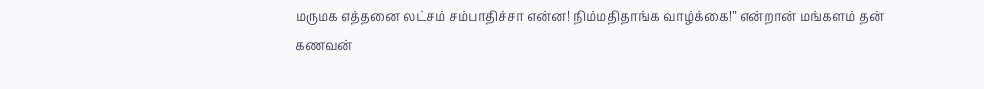மருமக எத்தனை லட்சம் சம்பாதிச்சா என்ன! நிம்மதிதாங்க வாழ்க்கை!” என்றான் மங்களம் தன் கணவன்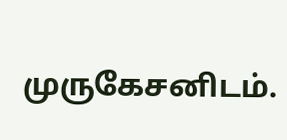முருகேசனிடம்.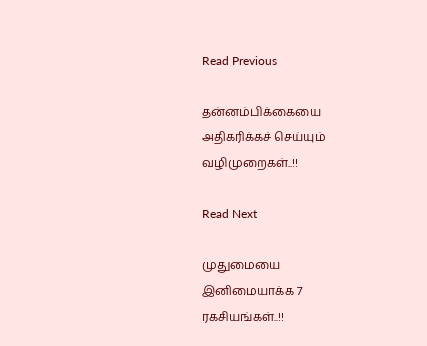Read Previous

தன்னம்பிக்கையை அதிகரிக்கச் செய்யும் வழிமுறைகள்..!!

Read Next

முதுமையை இனிமையாக்க 7 ரகசியங்கள்..!!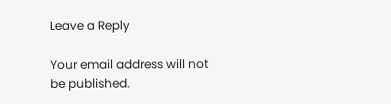Leave a Reply

Your email address will not be published.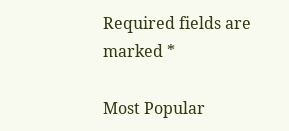Required fields are marked *

Most Popular